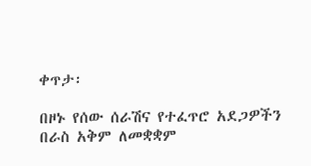ቀጥታ፡

በዞኑ የሰው ሰራሽና የተፈጥሮ አደጋዎችን በራስ አቅም ለመቋቋም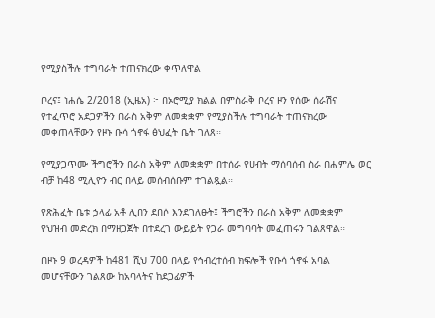የሚያስችሉ ተግባራት ተጠናክረው ቀጥለዋል

ቦረና፤ ነሐሴ 2/2018 (ኢዜአ) ፦ በኦሮሚያ ክልል በምስራቅ ቦረና ዞን የሰው ሰራሽና የተፈጥሮ አደጋዎችን በራስ አቅም ለመቋቋም የሚያስችሉ ተግባራት ተጠናክረው መቀጠላቸውን የዞኑ ቡሳ ጎኖፋ ፅህፈት ቤት ገለጸ።

የሚያጋጥሙ ችግሮችን በራስ አቅም ለመቋቋም በተሰራ የሀብት ማሰባሰብ ስራ በሐምሌ ወር ብቻ ከ48 ሚሊዮን ብር በላይ መሰብሰቡም ተገልጿል።

የጽሕፈት ቤቱ ኃላፊ አቶ ሊበን ደበሶ እንደገለፁት፤ ችግሮችን በራስ አቅም ለመቋቋም የህዝብ መድረክ በማዘጋጀት በተደረገ ውይይት የጋራ መግባባት መፈጠሩን ገልጸዋል።

በዞኑ 9 ወረዳዎች ከ481 ሺህ 700 በላይ የኅብረተሰብ ክፍሎች የቡሳ ጎኖፋ አባል መሆናቸውን ገልጸው ከአባላትና ከደጋፊዎች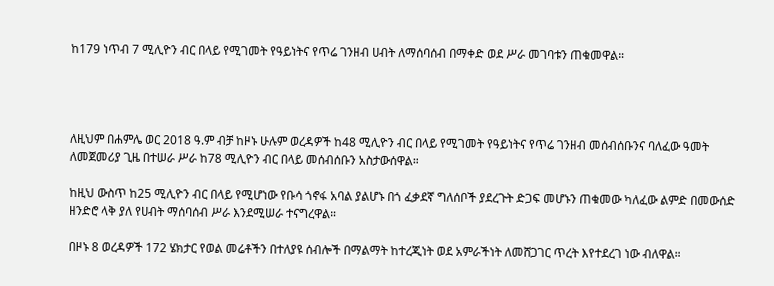ከ179 ነጥብ 7 ሚሊዮን ብር በላይ የሚገመት የዓይነትና የጥሬ ገንዘብ ሀብት ለማሰባሰብ በማቀድ ወደ ሥራ መገባቱን ጠቁመዋል።




ለዚህም በሐምሌ ወር 2018 ዓ.ም ብቻ ከዞኑ ሁሉም ወረዳዎች ከ48 ሚሊዮን ብር በላይ የሚገመት የዓይነትና የጥሬ ገንዘብ መሰብሰቡንና ባለፈው ዓመት ለመጀመሪያ ጊዜ በተሠራ ሥራ ከ78 ሚሊዮን ብር በላይ መሰብሰቡን አስታውሰዋል።

ከዚህ ውስጥ ከ25 ሚሊዮን ብር በላይ የሚሆነው የቡሳ ጎኖፋ አባል ያልሆኑ በጎ ፈቃደኛ ግለሰቦች ያደረጉት ድጋፍ መሆኑን ጠቁመው ካለፈው ልምድ በመውሰድ ዘንድሮ ላቅ ያለ የሀብት ማሰባሰብ ሥራ እንደሚሠራ ተናግረዋል።

በዞኑ 8 ወረዳዎች 172 ሄክታር የወል መሬቶችን በተለያዩ ሰብሎች በማልማት ከተረጂነት ወደ አምራችነት ለመሸጋገር ጥረት እየተደረገ ነው ብለዋል።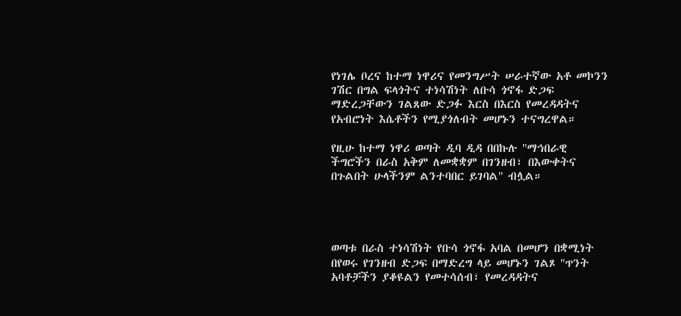የነገሌ ቦረና ከተማ ነዋሪና የመንግሥት ሠራተኛው አቶ መኮንን ገሽር በግል ፍላጎትና ተነሳሽነት ለቡሳ ጎኖፋ ድጋፍ ማድረጋቸውን ገልጸው ድጋፉ እርስ በእርስ የመረዳዳትና የአብሮነት እሴቶችን የሚያጎለብት መሆኑን ተናግረዋል።

የዚሁ ከተማ ነዋሪ ወጣት ዲባ ዲዳ በበኩሉ "ማኅበራዊ ችግሮችን በራስ አቅም ለመቋቋም በገንዘብ፣ በእውቀትና በጉልበት ሁላችንም ልንተባበር ይገባል" ብሏል።




ወጣቱ በራስ ተነሳሽነት የቡሳ ጎኖፋ አባል በመሆን በቋሚነት በየወሩ የገንዘብ ድጋፍ በማድረግ ላይ መሆኑን ገልጾ "ጥንት አባቶቻችን ያቆዩልን የመተሳሰብ፣ የመረዳዳትና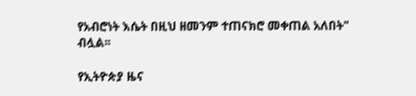የአብሮነት እሴት በዚህ ዘመንም ተጠናክሮ መቀጠል አለበት" ብሏል፡፡

የኢትዮጵያ ዜና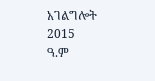አገልግሎት
2015
ዓ.ም